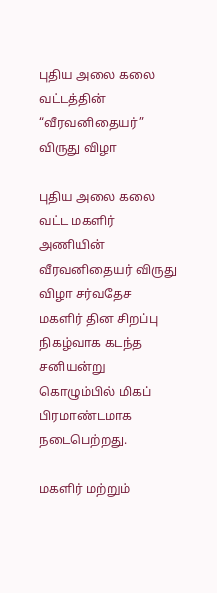புதிய அலை கலை வட்டத்தின் “வீரவனிதையர்” விருது விழா

புதிய அலை கலை வட்ட மகளிர் அணியின் வீரவனிதையர் விருது விழா சர்வதேச மகளிர் தின சிறப்பு நிகழ்வாக கடந்த சனியன்று கொழும்பில் மிகப் பிரமாண்டமாக நடைபெற்றது.

மகளிர் மற்றும்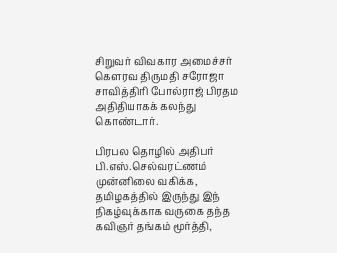சிறுவர் விவகார அமைச்சர் கெளரவ திருமதி சரோஜா சாவித்திரி போல்ராஜ் பிரதம அதிதியாகக் கலந்து கொண்டார்.

பிரபல தொழில் அதிபர் பி.எஸ்.செல்வரட்ணம் முன்னிலை வகிக்க, தமிழகத்தில் இருந்து இந் நிகழ்வுக்காக வருகை தந்த கவிஞர் தங்கம் மூர்த்தி,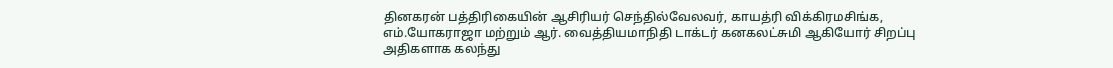தினகரன் பத்திரிகையின் ஆசிரியர் செந்தில்வேலவர், காயத்ரி விக்கிரமசிங்க, எம்.யோகராஜா மற்றும் ஆர். வைத்தியமாநிதி டாக்டர் கனகலட்சுமி ஆகியோர் சிறப்பு அதிகளாக கலந்து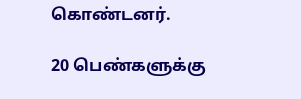கொண்டனர்.

20 பெண்களுக்கு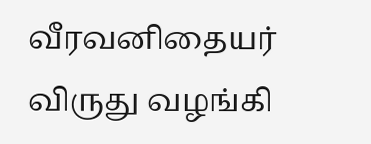வீரவனிதையர் விருது வழங்கி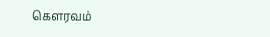கெளரவம்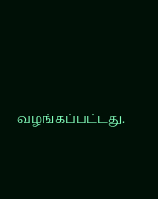வழங்கப்பட்டது.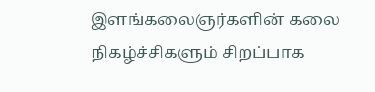இளங்கலைஞர்களின் கலை நிகழ்ச்சிகளும் சிறப்பாக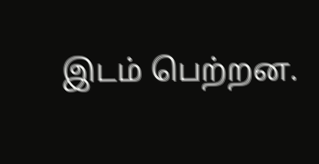இடம் பெற்றன.